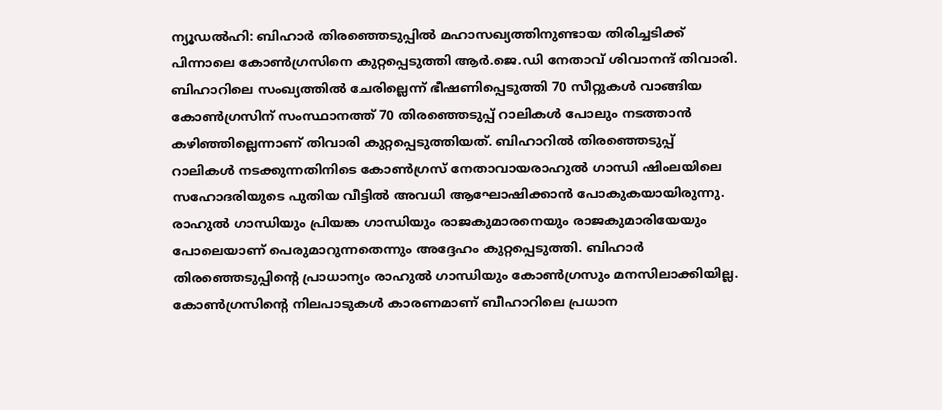ന്യൂഡൽഹി: ബിഹാർ തിരഞ്ഞെടുപ്പിൽ മഹാസഖ്യത്തിനുണ്ടായ തിരിച്ചടിക്ക് പിന്നാലെ കോൺഗ്രസിനെ കുറ്റപ്പെടുത്തി ആർ.ജെ.ഡി നേതാവ് ശിവാനന്ദ് തിവാരി. ബിഹാറിലെ സംഖ്യത്തിൽ ചേരില്ലെന്ന് ഭീഷണിപ്പെടുത്തി 70 സീറ്റുകൾ വാങ്ങിയ കോൺഗ്രസിന് സംസ്ഥാനത്ത് 70 തിരഞ്ഞെടുപ്പ് റാലികൾ പോലും നടത്താൻ കഴിഞ്ഞില്ലെന്നാണ് തിവാരി കുറ്റപ്പെടുത്തിയത്. ബിഹാറിൽ തിരഞ്ഞെടുപ്പ് റാലികൾ നടക്കുന്നതിനിടെ കോൺഗ്രസ് നേതാവായരാഹുൽ ഗാന്ധി ഷിംലയിലെ സഹോദരിയുടെ പുതിയ വീട്ടിൽ അവധി ആഘോഷിക്കാൻ പോകുകയായിരുന്നു. രാഹുൽ ഗാന്ധിയും പ്രിയങ്ക ഗാന്ധിയും രാജകുമാരനെയും രാജകുമാരിയേയും പോലെയാണ് പെരുമാറുന്നതെന്നും അദ്ദേഹം കുറ്റപ്പെടുത്തി. ബിഹാർ തിരഞ്ഞെടുപ്പിന്റെ പ്രാധാന്യം രാഹുൽ ഗാന്ധിയും കോൺഗ്രസും മനസിലാക്കിയില്ല. കോൺഗ്രസിന്റെ നിലപാടുകൾ കാരണമാണ് ബീഹാറിലെ പ്രധാന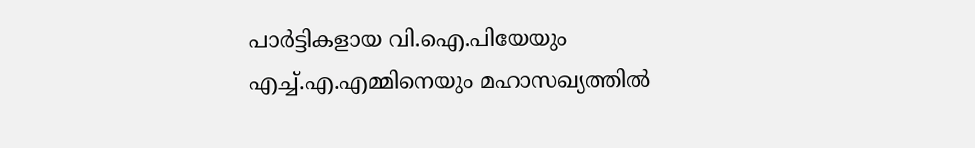പാർട്ടികളായ വി.ഐ.പിയേയും എച്ച്.എ.എമ്മിനെയും മഹാസഖ്യത്തിൽ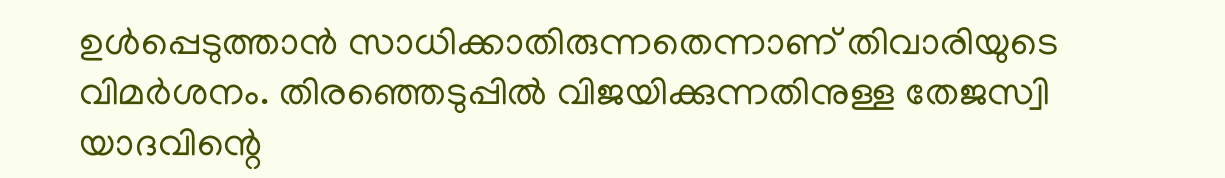ഉൾപ്പെടുത്താൻ സാധിക്കാതിരുന്നതെന്നാണ് തിവാരിയുടെ വിമർശനം. തിരഞ്ഞെടുപ്പിൽ വിജയിക്കുന്നതിനുള്ള തേജസ്വി യാദവിന്റെ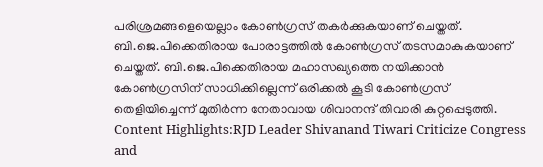പരിശ്രമങ്ങളെയെല്ലാം കോൺഗ്രസ് തകർക്കുകയാണ് ചെയ്തത്. ബി.ജെ.പിക്കെതിരായ പോരാട്ടത്തിൽ കോൺഗ്രസ് തടസമാകുകയാണ് ചെയ്തത്. ബി.ജെ.പിക്കെതിരായ മഹാസഖ്യത്തെ നയിക്കാൻ കോൺഗ്രസിന് സാധിക്കില്ലെന്ന് ഒരിക്കൽ കൂടി കോൺഗ്രസ് തെളിയിച്ചെന്ന് മുതിർന്ന നേതാവായ ശിവാനന്ദ് തിവാരി കുറ്റപ്പെടുത്തി. Content Highlights:RJD Leader Shivanand Tiwari Criticize Congress and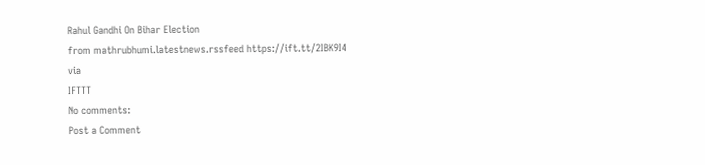Rahul Gandhi On Bihar Election
from mathrubhumi.latestnews.rssfeed https://ift.tt/2IBK9I4
via
IFTTT
No comments:
Post a Comment